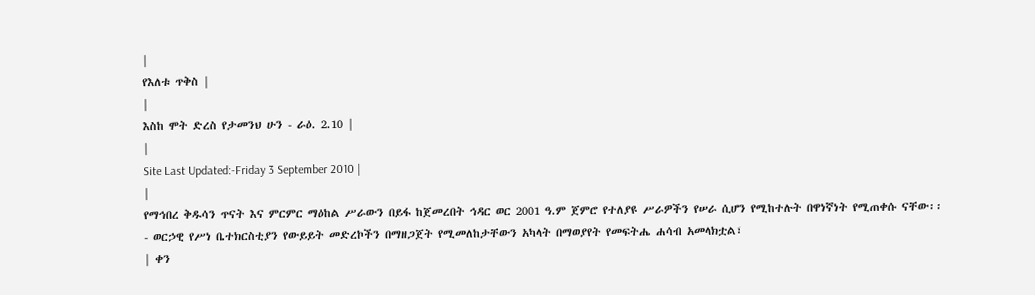|
የእለቱ ጥቅስ |
|
እስከ ሞት ድረስ የታመንህ ሁን - ራዕ. 2.10 |
|
Site Last Updated:-Friday 3 September 2010 |
|
የማኅበረ ቅዱሳን ጥናት እና ምርምር ማዕከል ሥራውን በይፋ ከጀመረበት ኅዳር ወር 2001 ዓ.ም ጀምሮ የተለያዩ ሥራዎችን የሠራ ሲሆን የሚከተሉት በዋነኛነት የሚጠቀሱ ናቸው፡፡
- ወርኃዊ የሥነ ቤተክርስቲያን የውይይት መድረኮችን በማዘጋጀት የሚመለከታቸውን አካላት በማወያየት የመፍትሔ ሐሳብ አመላክቷል፣
| ቀን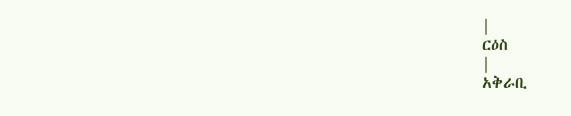|
ርዕስ
|
አቅራቢ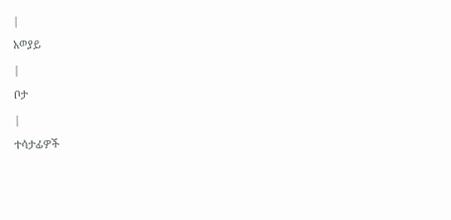|
አወያይ
|
ቦታ
|
ተሳታፊዎች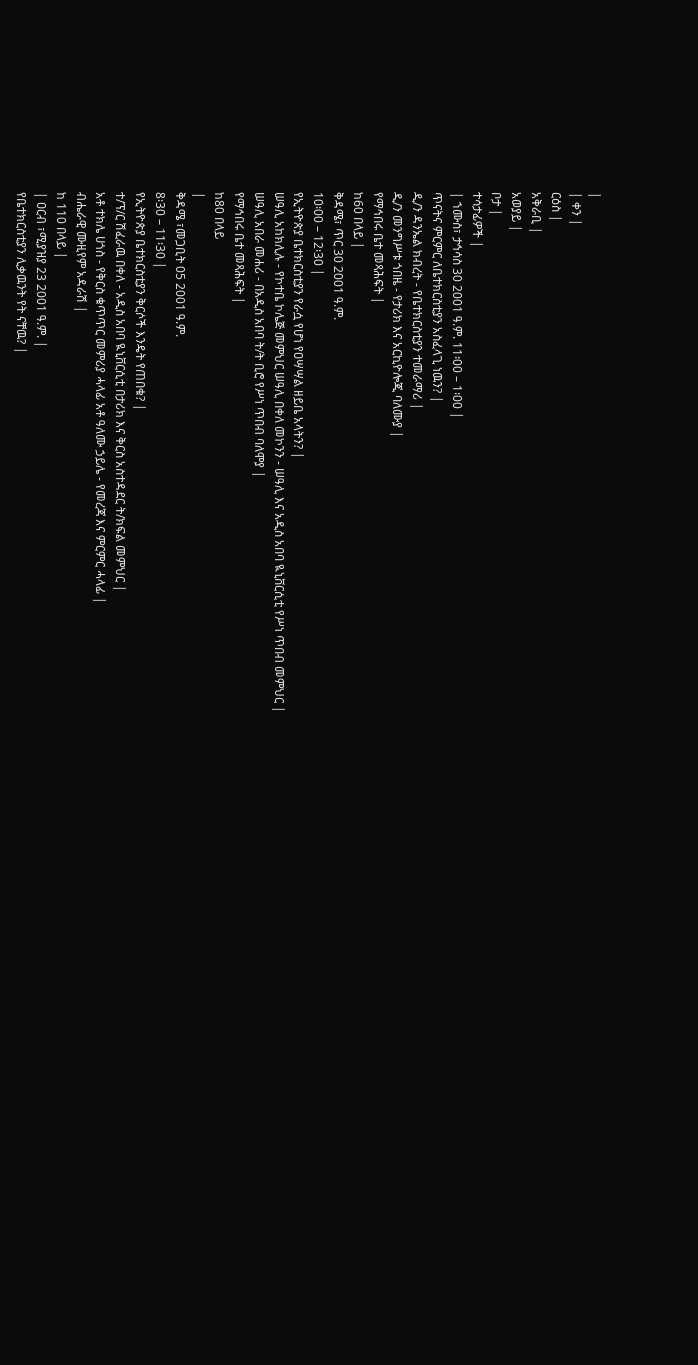|
| ቀን |
ርዕስ |
አቅራቢ |
አወያይ |
ቦታ |
ተሳታፊዎች |
| ኀሙስ፣ ታኅሳስ 30 2001 ዓ.ም. 11፡00 – 1፡00 |
ጥናትና ምርምር ለቤተክርስቲያን አስፈላጊ ነዉን? |
ዲ/ን ዳንኤል ክብረት - የቤተክርስቲያን ተመራማሪ |
ዲ/ን መንግሥቱ ጎበዜ - የታሪክ እና አርኪዮሎጂ ባለሙያ |
የማኅበሩ ቤተ መጻሕፍት |
ከ60 በላይ |
ቅዳሜ፣ ጥር 30 2001 ዓ.ም.
10፡00 – 12፡30 |
የኢትዮጵያ ቤተክርስቲያን የራሷ የሆነ የዐሣሣል ዘይቤ አላትን? |
ሠዓሊ አከክሊሉ - የኮተቤ ኮሌጅ መምህር ሠዓሊ በቀለ መኮንን - ሠዓሊ እና አዲስ አበባ ዪኒቨርሲቲ የሥነ ጥበብ መምህር |
ሠዓሊ አበራ መሐሪ - በአዲስ አበባ ት/ት ቢሮ የሥነ ጥበብ ባለሞያ |
የማኅበሩ ቤተ መጻሕፍት |
ከ80 በላይ
|
ቅዳሜ ፣መጋቢት 05 2001 ዓ.ም.
8፡30 – 11፡30 |
የኢትዮጵያ ቤተክርስቲያን ቅርሶች እንዴት የጠበቁ? |
ተ/ፕ/ር ሽፈራዉ በቀለ - አዲስ አበባ ዪኒቨርሲቲ በታሪክ እና ቅርስ አስተዳደር ት/ክፍል መምህር |
አቶ ተክሌ ሀጎስ - የቅርስ ቁጥጥር መምሪያ ሓላፊ አቶ ዓለሙ ኃይሌ - የመረጃ እና ምርምር ሓላፊ |
ብሔራዊ ሙዚየም አዳራሽ |
ከ 110 በላይ |
| ዐርብ ፣ሚያዝያ 23 2001 ዓ.ም. |
የቤተክርስቲያን ሊቃዉንት የት ናቸዉ? |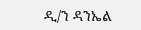ዲ/ን ዳንኤል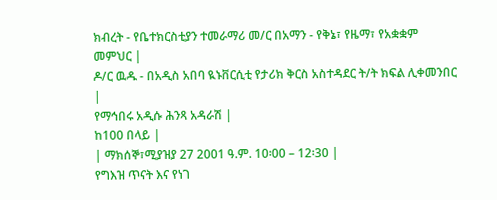ክብረት - የቤተክርስቲያን ተመራማሪ መ/ር በአማን - የቅኔ፣ የዜማ፣ የአቋቋም መምህር |
ዶ/ር ዉዱ - በአዲስ አበባ ዪኑቨርሲቲ የታሪክ ቅርስ አስተዳደር ት/ት ክፍል ሊቀመንበር |
የማኅበሩ አዲሱ ሕንጻ አዳራሽ |
ከ100 በላይ |
| ማክሰኞ፣ሚያዝያ 27 2001 ዓ.ም. 10፡00 – 12፡30 |
የግእዝ ጥናት እና የነገ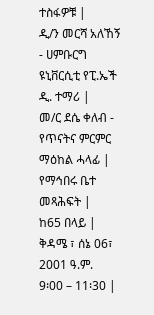ተስፋዎቹ |
ዲ/ን መርሻ አለኸኝ - ሀምቡርግ ዩኒቨርሲቲ የፒ.ኤች ዲ. ተማሪ |
መ/ር ደሴ ቀለብ - የጥናትና ምርምር ማዕከል ሓላፊ |
የማኅበሩ ቤተ መጻሕፍት |
ከ65 በላይ |
ቅዳሜ ፣ ሰኔ 06፣ 2001 ዓ.ም.
9፡00 – 11፡30 |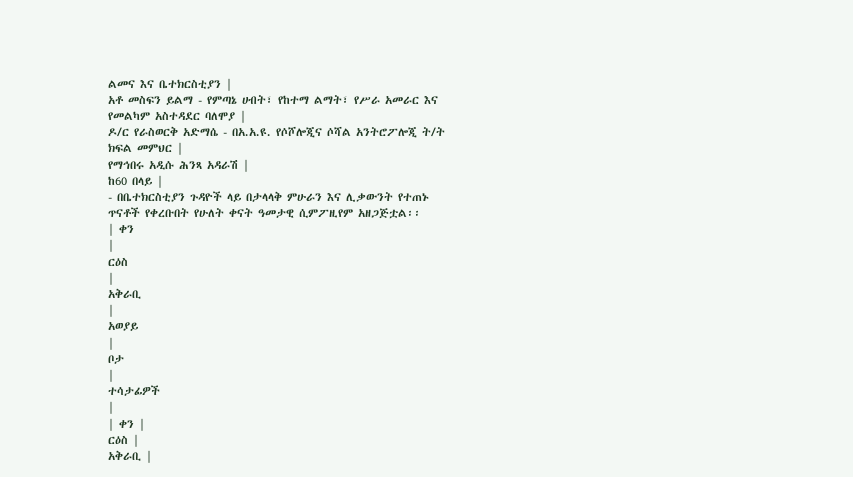ልመና እና ቤተክርስቲያን |
አቶ መስፍን ይልማ - የምጣኔ ሀብት፣ የከተማ ልማት፣ የሥራ አመራር እና የመልካም አስተዳደር ባለሞያ |
ዶ/ር የራስወርቅ አድማሴ - በአ.አ.ዩ. የሶሾሎጂና ሶሻል አንትሮፖሎጂ ት/ት ክፍል መምህር |
የማኅበሩ አዲሱ ሕንጻ አዳራሽ |
ከ60 በላይ |
- በቤተክርስቲያን ጉዳዮች ላይ በታላላቅ ምሁራን እና ሊቃውንት የተጠኑ ጥናቶች የቀረቡበት የሁለት ቀናት ዓመታዊ ሲምፖዚየም አዘጋጅቷል፡፡
| ቀን
|
ርዕስ
|
አቅራቢ
|
አወያይ
|
ቦታ
|
ተሳታፊዎች
|
| ቀን |
ርዕስ |
አቅራቢ |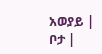አወያይ |
ቦታ |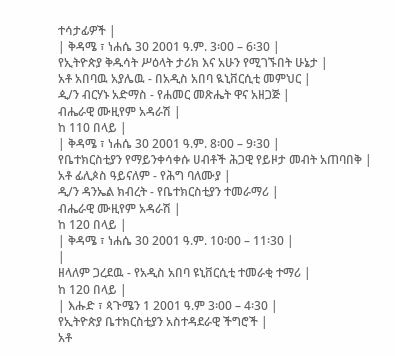ተሳታፊዎች |
| ቅዳሜ ፣ ነሐሴ 30 2001 ዓ.ም. 3፡00 – 6፡30 |
የኢትዮጵያ ቅዱሳት ሥዕላት ታሪክ እና አሁን የሚገኙበት ሁኔታ |
አቶ አበባዉ አያሌዉ - በአዲስ አበባ ዪኒቨርሲቲ መምህር |
ዺ/ን ብርሃኑ አድማስ - የሐመር መጽሔት ዋና አዘጋጅ |
ብሔራዊ ሙዚየም አዳራሽ |
ከ 110 በላይ |
| ቅዳሜ ፣ ነሐሴ 30 2001 ዓ.ም. 8፡00 – 9፡30 |
የቤተክርስቲያን የማይንቀሳቀሱ ሀብቶች ሕጋዊ የይዞታ መብት አጠባበቅ |
አቶ ፊሊጶስ ዓይናለም - የሕግ ባለሙያ |
ዲ/ን ዳንኤል ክብረት - የቤተክርስቲያን ተመራማሪ |
ብሔራዊ ሙዚየም አዳራሽ |
ከ 120 በላይ |
| ቅዳሜ ፣ ነሐሴ 30 2001 ዓ.ም. 10፡00 – 11፡30 |
|
ዘላለም ጋረደዉ - የአዲስ አበባ ዩኒቨርሲቲ ተመራቂ ተማሪ |
ከ 120 በላይ |
| እሑድ ፣ ጳጉሜን 1 2001 ዓ.ም 3፡00 – 4፡30 |
የኢትዮጵያ ቤተክርስቲያን አስተዳደራዊ ችግሮች |
አቶ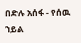በድሉ አሰፋ - የሰዉ ኀይል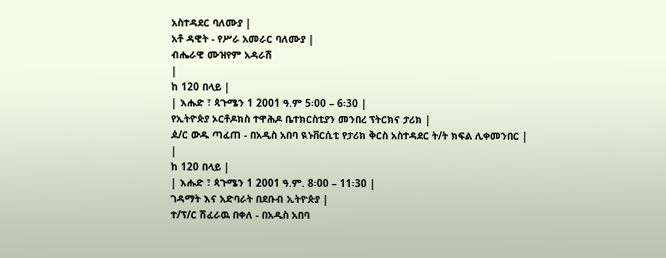አስተዳደር ባለሙያ |
አቶ ዳዊት - የሥራ አመራር ባለሙያ |
ብሔራዊ ሙዝየም አዳራሽ
|
ከ 120 በላይ |
| እሑድ ፣ ጳጉሜን 1 2001 ዓ.ም 5፡00 – 6፡30 |
የኢትዮጵያ ኦርቶዶክስ ተዋሕዶ ቤተክርስቲያን መንበረ ፕትርክና ታሪክ |
ዾ/ር ውዱ ጣፈጠ - በአዲስ አበባ ዪኑቨርሲቲ የታሪክ ቅርስ አስተዳደር ት/ት ክፍል ሊቀመንበር |
|
ከ 120 በላይ |
| እሑድ ፣ ጳጉሜን 1 2001 ዓ.ም. 8፡00 – 11፡30 |
ገዳማት እና አድባራት በደቡብ ኢትዮጵያ |
ተ/ፕ/ር ሽፈራዉ በቀለ - በአዲስ አበባ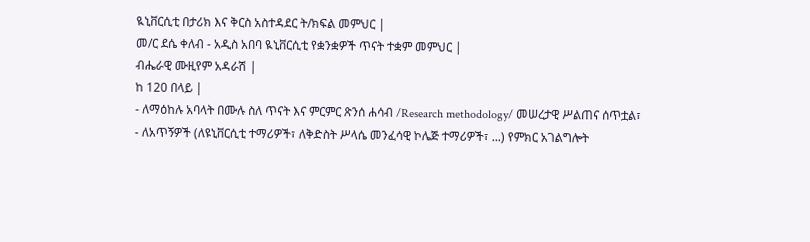ዪኒቨርሲቲ በታሪክ እና ቅርስ አስተዳደር ት/ክፍል መምህር |
መ/ር ደሴ ቀለብ - አዲስ አበባ ዪኒቨርሲቲ የቋንቋዎች ጥናት ተቋም መምህር |
ብሔራዊ ሙዚየም አዳራሽ |
ከ 120 በላይ |
- ለማዕከሉ አባላት በሙሉ ስለ ጥናት እና ምርምር ጽንሰ ሐሳብ /Research methodology/ መሠረታዊ ሥልጠና ሰጥቷል፣
- ለአጥኝዎች (ለዩኒቨርሲቲ ተማሪዎች፣ ለቅድስት ሥላሴ መንፈሳዊ ኮሌጅ ተማሪዎች፣ ...) የምክር አገልግሎት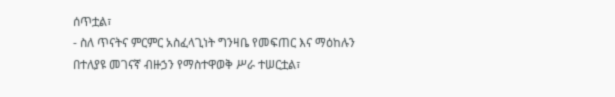ሰጥቷል፣
- ስለ ጥናትና ምርምር አስፈላጊነት ግንዛቤ የመፍጠር እና ማዕከሉን በተለያዩ መገናኛ ብዙኃን የማስተዋወቅ ሥራ ተሠርቷል፣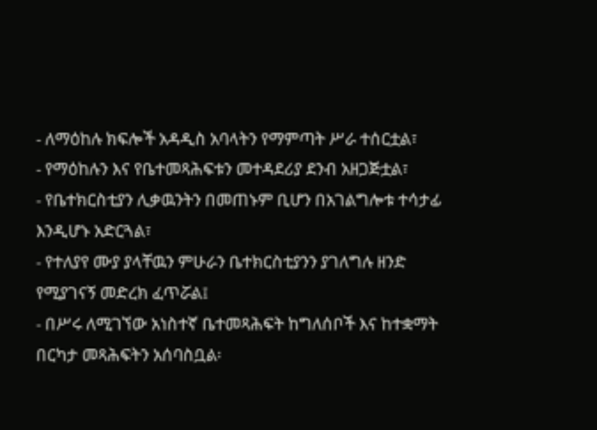- ለማዕከሉ ክፍሎች አዳዲስ አባላትን የማምጣት ሥራ ተሰርቷል፣
- የማዕከሉን እና የቤተመጻሕፍቱን መተዳደሪያ ደንብ አዘጋጅቷል፣
- የቤተክርስቲያን ሊቃዉንትን በመጠኑም ቢሆን በአገልግሎቱ ተሳታፊ እንዲሆኑ አድርጓል፣
- የተለያየ ሙያ ያላቸዉን ምሁራን ቤተክርስቲያንን ያገለግሉ ዘንድ የሚያገናኝ መድረክ ፈጥሯል፤
- በሥሩ ለሚገኘው አነስተኛ ቤተመጻሕፍት ከግለሰቦች እና ከተቋማት በርካታ መጻሕፍትን አሰባስቧል፡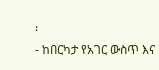፡
- ከበርካታ የአገር ውስጥ እና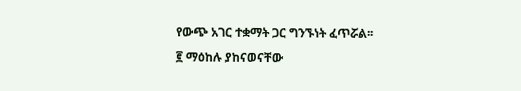የውጭ አገር ተቋማት ጋር ግንኙነት ፈጥሯል፡፡
፪ ማዕከሉ ያከናወናቸው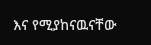እና የሚያከናዉናቸው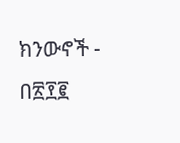ክንውኖች - በ፳፻፪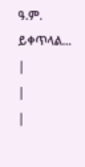ዓ.ም.
ይቀጥላል...
|
|
|